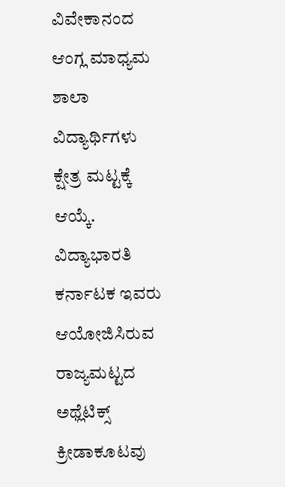ವಿವೇಕಾನಂದ ಆಂಗ್ಲ ಮಾಧ್ಯಮ ಶಾಲಾ ವಿದ್ಯಾರ್ಥಿಗಳು ಕ್ಷೇತ್ರ ಮಟ್ಟಕ್ಕೆ ಆಯ್ಕೆ.
ವಿದ್ಯಾಭಾರತಿ ಕರ್ನಾಟಕ ಇವರು ಆಯೋಜಿಸಿರುವ ರಾಜ್ಯಮಟ್ಟದ ಅಥ್ಲೆಟಿಕ್ಸ್ ಕ್ರೀಡಾಕೂಟವು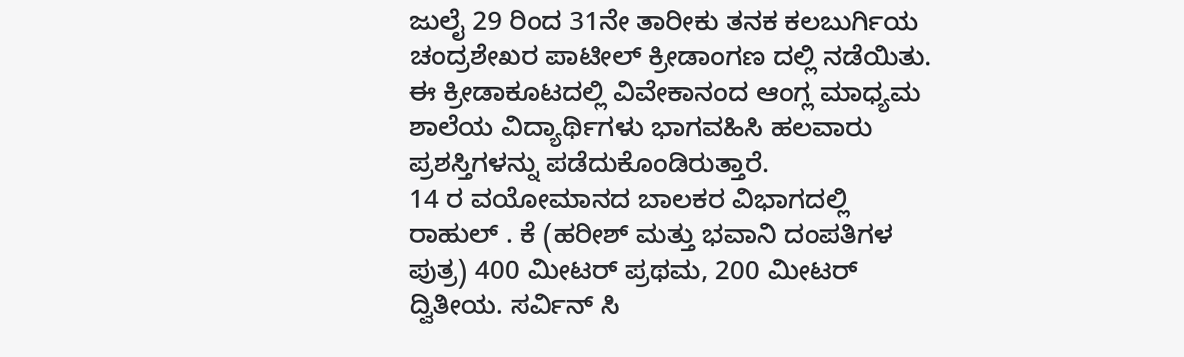ಜುಲೈ 29 ರಿಂದ 31ನೇ ತಾರೀಕು ತನಕ ಕಲಬುರ್ಗಿಯ ಚಂದ್ರಶೇಖರ ಪಾಟೀಲ್ ಕ್ರೀಡಾಂಗಣ ದಲ್ಲಿ ನಡೆಯಿತು. ಈ ಕ್ರೀಡಾಕೂಟದಲ್ಲಿ ವಿವೇಕಾನಂದ ಆಂಗ್ಲ ಮಾಧ್ಯಮ ಶಾಲೆಯ ವಿದ್ಯಾರ್ಥಿಗಳು ಭಾಗವಹಿಸಿ ಹಲವಾರು ಪ್ರಶಸ್ತಿಗಳನ್ನು ಪಡೆದುಕೊಂಡಿರುತ್ತಾರೆ.
14 ರ ವಯೋಮಾನದ ಬಾಲಕರ ವಿಭಾಗದಲ್ಲಿ ರಾಹುಲ್ . ಕೆ (ಹರೀಶ್ ಮತ್ತು ಭವಾನಿ ದಂಪತಿಗಳ ಪುತ್ರ) 400 ಮೀಟರ್ ಪ್ರಥಮ, 200 ಮೀಟರ್ ದ್ವಿತೀಯ. ಸರ್ವಿನ್ ಸಿ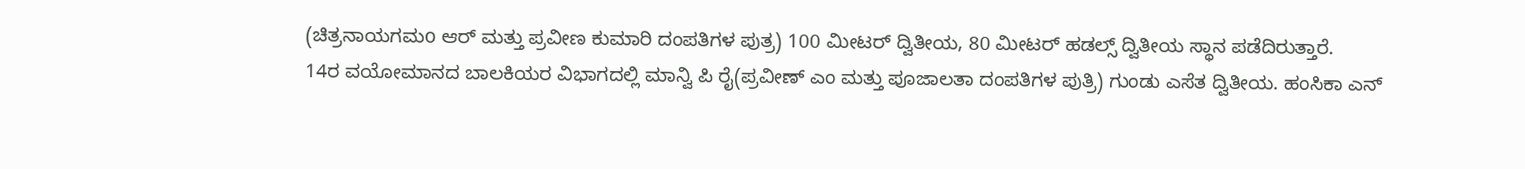(ಚಿತ್ರನಾಯಗಮo ಆರ್ ಮತ್ತು ಪ್ರವೀಣ ಕುಮಾರಿ ದಂಪತಿಗಳ ಪುತ್ರ) 100 ಮೀಟರ್ ದ್ವಿತೀಯ, 80 ಮೀಟರ್ ಹಡಲ್ಸ್ ದ್ವಿತೀಯ ಸ್ಥಾನ ಪಡೆದಿರುತ್ತಾರೆ.
14ರ ವಯೋಮಾನದ ಬಾಲಕಿಯರ ವಿಭಾಗದಲ್ಲಿ ಮಾನ್ವಿ ಪಿ ರೈ(ಪ್ರವೀಣ್ ಎಂ ಮತ್ತು ಪೂಜಾಲತಾ ದಂಪತಿಗಳ ಪುತ್ರಿ) ಗುಂಡು ಎಸೆತ ದ್ವಿತೀಯ. ಹಂಸಿಕಾ ಎನ್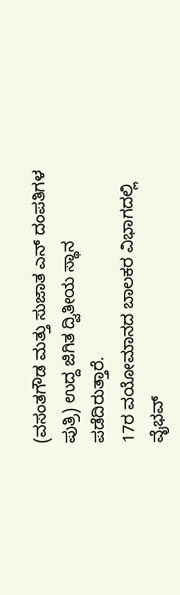(ವಸಂತಗೌಡ ಮತ್ತು ಸುಜಾತ ಎನ್ ದಂಪತಿಗಳ ಪುತ್ರಿ) ಉದ್ದ ಜಿಗಿತ ದ್ವಿತೀಯ ಸ್ಥಾನ ಪಡೆದಿರುತ್ತಾರೆ.
17ರ ವಯೋಮಾನದ ಬಾಲಕರ ವಿಭಾಗದಲ್ಲಿ ವೈಭವ್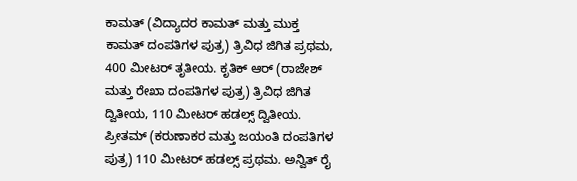ಕಾಮತ್ (ವಿದ್ಯಾದರ ಕಾಮತ್ ಮತ್ತು ಮುಕ್ತ ಕಾಮತ್ ದಂಪತಿಗಳ ಪುತ್ರ) ತ್ರಿವಿಧ ಜಿಗಿತ ಪ್ರಥಮ, 400 ಮೀಟರ್ ತೃತೀಯ. ಕೃತಿಕ್ ಆರ್ (ರಾಜೇಶ್ ಮತ್ತು ರೇಖಾ ದಂಪತಿಗಳ ಪುತ್ರ) ತ್ರಿವಿಧ ಜಿಗಿತ ದ್ವಿತೀಯ, 110 ಮೀಟರ್ ಹಡಲ್ಸ್ ದ್ವಿತೀಯ. ಪ್ರೀತಮ್ (ಕರುಣಾಕರ ಮತ್ತು ಜಯಂತಿ ದಂಪತಿಗಳ ಪುತ್ರ) 110 ಮೀಟರ್ ಹಡಲ್ಸ್ ಪ್ರಥಮ. ಅನ್ವಿತ್ ರೈ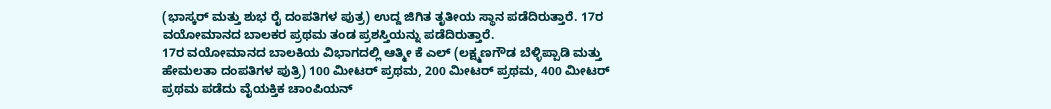(ಭಾಸ್ಕರ್ ಮತ್ತು ಶುಭ ರೈ ದಂಪತಿಗಳ ಪುತ್ರ) ಉದ್ದ ಜಿಗಿತ ತೃತೀಯ ಸ್ಥಾನ ಪಡೆದಿರುತ್ತಾರೆ. 17ರ ವಯೋಮಾನದ ಬಾಲಕರ ಪ್ರಥಮ ತಂಡ ಪ್ರಶಸ್ತಿಯನ್ನು ಪಡೆದಿರುತ್ತಾರೆ.
17ರ ವಯೋಮಾನದ ಬಾಲಕಿಯ ವಿಭಾಗದಲ್ಲಿ ಆತ್ಮೀ ಕೆ ಎಲ್ (ಲಕ್ಷ್ಮಣಗೌಡ ಬೆಳ್ಳಿಪ್ಪಾಡಿ ಮತ್ತು ಹೇಮಲತಾ ದಂಪತಿಗಳ ಪುತ್ರಿ) 100 ಮೀಟರ್ ಪ್ರಥಮ, 200 ಮೀಟರ್ ಪ್ರಥಮ, 400 ಮೀಟರ್ ಪ್ರಥಮ ಪಡೆದು ವೈಯಕ್ತಿಕ ಚಾಂಪಿಯನ್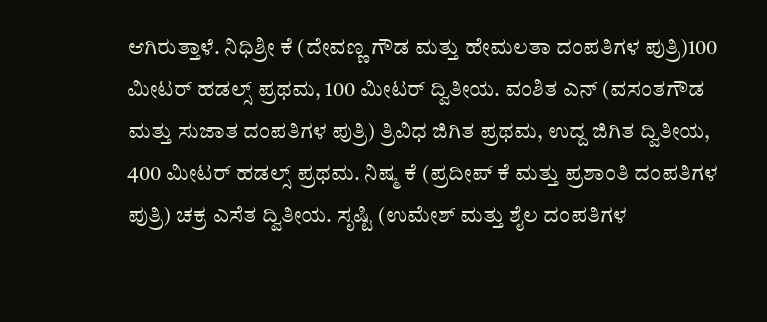ಆಗಿರುತ್ತಾಳೆ. ನಿಧಿಶ್ರೀ ಕೆ (ದೇವಣ್ಣ ಗೌಡ ಮತ್ತು ಹೇಮಲತಾ ದಂಪತಿಗಳ ಪುತ್ರಿ)100 ಮೀಟರ್ ಹಡಲ್ಸ್ ಪ್ರಥಮ, 100 ಮೀಟರ್ ದ್ವಿತೀಯ. ವಂಶಿತ ಎನ್ (ವಸಂತಗೌಡ ಮತ್ತು ಸುಜಾತ ದಂಪತಿಗಳ ಪುತ್ರಿ) ತ್ರಿವಿಧ ಜಿಗಿತ ಪ್ರಥಮ, ಉದ್ದ ಜಿಗಿತ ದ್ವಿತೀಯ, 400 ಮೀಟರ್ ಹಡಲ್ಸ್ ಪ್ರಥಮ. ನಿಷ್ಮ ಕೆ (ಪ್ರದೀಪ್ ಕೆ ಮತ್ತು ಪ್ರಶಾಂತಿ ದಂಪತಿಗಳ ಪುತ್ರಿ) ಚಕ್ರ ಎಸೆತ ದ್ವಿತೀಯ. ಸೃಷ್ಟಿ (ಉಮೇಶ್ ಮತ್ತು ಶೈಲ ದಂಪತಿಗಳ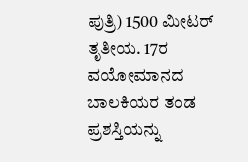ಪುತ್ರಿ) 1500 ಮೀಟರ್ ತೃತೀಯ. 17ರ ವಯೋಮಾನದ ಬಾಲಕಿಯರ ತಂಡ ಪ್ರಶಸ್ತಿಯನ್ನು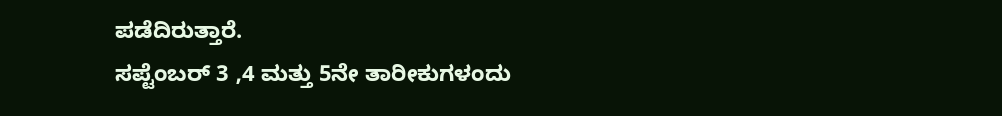ಪಡೆದಿರುತ್ತಾರೆ.
ಸಪ್ಟೆಂಬರ್ 3 ,4 ಮತ್ತು 5ನೇ ತಾರೀಕುಗಳಂದು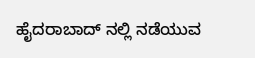ಹೈದರಾಬಾದ್ ನಲ್ಲಿ ನಡೆಯುವ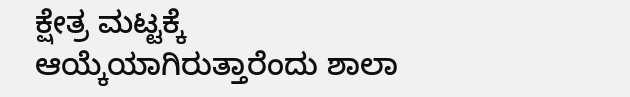ಕ್ಷೇತ್ರ ಮಟ್ಟಕ್ಕೆ ಆಯ್ಕೆಯಾಗಿರುತ್ತಾರೆಂದು ಶಾಲಾ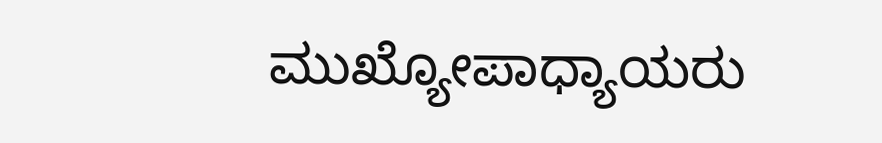ಮುಖ್ಯೋಪಾಧ್ಯಾಯರು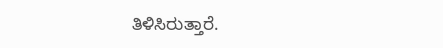ತಿಳಿಸಿರುತ್ತಾರೆ.